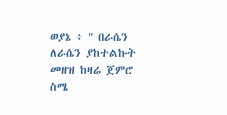ወያኔ ፥ " በራሴን ለራሴን ያከተልኩት መዘዝ ከዛሬ ጀምሮ ስሜ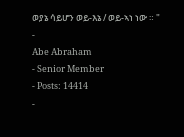ወያኔ ሳይሆን ወይ-እኔ / ወይ-ኣነ ነው ። "
-
Abe Abraham
- Senior Member
- Posts: 14414
-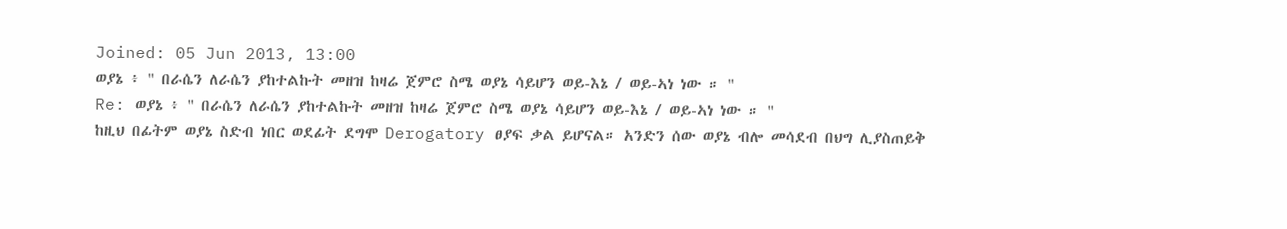Joined: 05 Jun 2013, 13:00
ወያኔ ፥ " በራሴን ለራሴን ያከተልኩት መዘዝ ከዛሬ ጀምሮ ስሜ ወያኔ ሳይሆን ወይ-እኔ / ወይ-ኣነ ነው ። "
Re: ወያኔ ፥ " በራሴን ለራሴን ያከተልኩት መዘዝ ከዛሬ ጀምሮ ስሜ ወያኔ ሳይሆን ወይ-እኔ / ወይ-ኣነ ነው ። "
ከዚህ በፊትም ወያኔ ስድብ ነበር ወደፊት ደግሞ Derogatory ፀያፍ ቃል ይሆናል። አንድን ሰው ወያኔ ብሎ መሳደብ በህግ ሊያስጠይቅ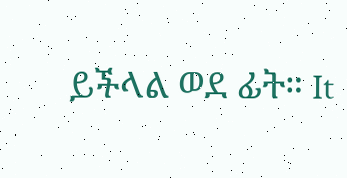ይችላል ወደ ፊት። It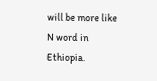will be more like N word in Ethiopia.